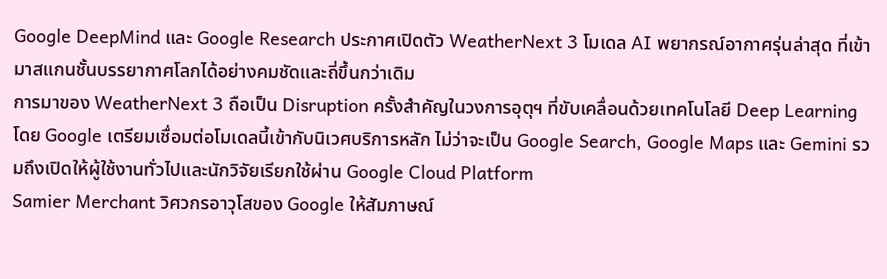Google DeepMind และ Google Research ประกาศเปิดตัว WeatherNext 3 โมเดล AI พยากรณ์อากาศรุ่นล่าสุด ที่เข้ามาสแกนชั้นบรรยากาศโลกได้อย่างคมชัดและถี่ขึ้นกว่าเดิม
การมาของ WeatherNext 3 ถือเป็น Disruption ครั้งสำคัญในวงการอุตุฯ ที่ขับเคลื่อนด้วยเทคโนโลยี Deep Learning โดย Google เตรียมเชื่อมต่อโมเดลนี้เข้ากับนิเวศบริการหลัก ไม่ว่าจะเป็น Google Search, Google Maps และ Gemini รวมถึงเปิดให้ผู้ใช้งานทั่วไปและนักวิจัยเรียกใช้ผ่าน Google Cloud Platform
Samier Merchant วิศวกรอาวุโสของ Google ให้สัมภาษณ์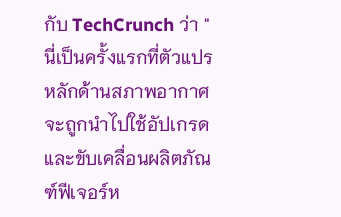กับ TechCrunch ว่า "นี่เป็นครั้งแรกที่ตัวแปรหลักด้านสภาพอากาศจะถูกนำไปใช้อัปเกรดและขับเคลื่อนผลิตภัณฑ์ฟีเจอร์ห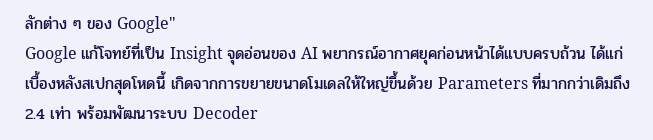ลักต่าง ๆ ของ Google"
Google แก้โจทย์ที่เป็น Insight จุดอ่อนของ AI พยากรณ์อากาศยุคก่อนหน้าได้แบบครบถ้วน ได้แก่
เบื้องหลังสเปกสุดโหดนี้ เกิดจากการขยายขนาดโมเดลให้ใหญ่ขึ้นด้วย Parameters ที่มากกว่าเดิมถึง 2.4 เท่า พร้อมพัฒนาระบบ Decoder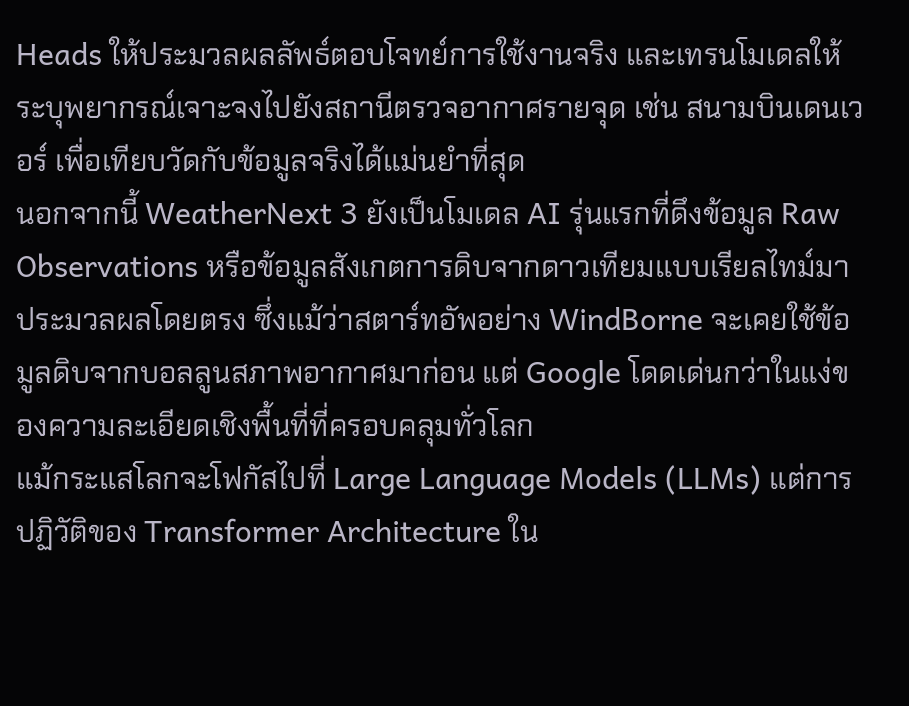Heads ให้ประมวลผลลัพธ์ตอบโจทย์การใช้งานจริง และเทรนโมเดลให้ระบุพยากรณ์เจาะจงไปยังสถานีตรวจอากาศรายจุด เช่น สนามบินเดนเวอร์ เพื่อเทียบวัดกับข้อมูลจริงได้แม่นยำที่สุด
นอกจากนี้ WeatherNext 3 ยังเป็นโมเดล AI รุ่นแรกที่ดึงข้อมูล Raw Observations หรือข้อมูลสังเกตการดิบจากดาวเทียมแบบเรียลไทม์มาประมวลผลโดยตรง ซึ่งแม้ว่าสตาร์ทอัพอย่าง WindBorne จะเคยใช้ข้อมูลดิบจากบอลลูนสภาพอากาศมาก่อน แต่ Google โดดเด่นกว่าในแง่ของความละเอียดเชิงพื้นที่ที่ครอบคลุมทั่วโลก
แม้กระแสโลกจะโฟกัสไปที่ Large Language Models (LLMs) แต่การปฏิวัติของ Transformer Architecture ใน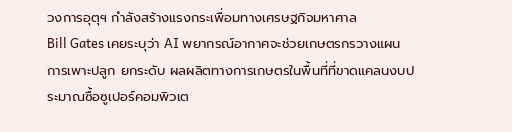วงการอุตุฯ กำลังสร้างแรงกระเพื่อมทางเศรษฐกิจมหาศาล
Bill Gates เคยระบุว่า AI พยากรณ์อากาศจะช่วยเกษตรกรวางแผนการเพาะปลูก ยกระดับ ผลผลิตทางการเกษตรในพื้นที่ที่ขาดแคลนงบประมาณซื้อซูเปอร์คอมพิวเต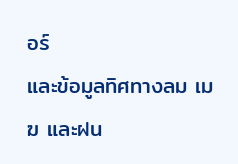อร์
และข้อมูลทิศทางลม เมฆ และฝน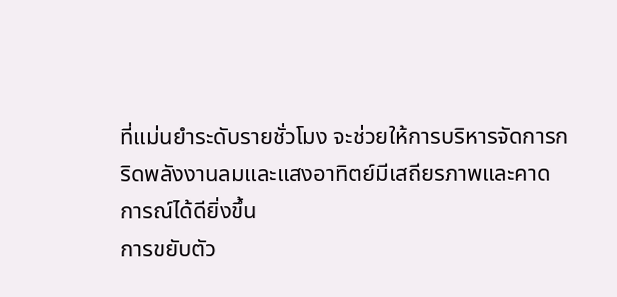ที่แม่นยำระดับรายชั่วโมง จะช่วยให้การบริหารจัดการกริดพลังงานลมและแสงอาทิตย์มีเสถียรภาพและคาดการณ์ได้ดียิ่งขึ้น
การขยับตัว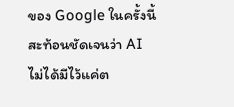ของ Google ในครั้งนี้สะท้อนชัดเจนว่า AI ไม่ได้มีไว้แค่ต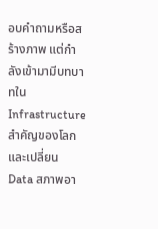อบคำถามหรือสร้างภาพ แต่กำลังเข้ามามีบทบาทใน Infrastructure สำคัญของโลก และเปลี่ยน Data สภาพอา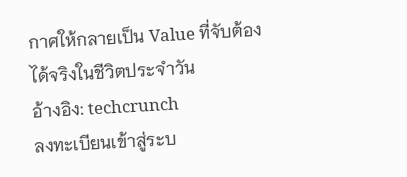กาศให้กลายเป็น Value ที่จับต้องได้จริงในชีวิตประจำวัน
อ้างอิง: techcrunch
ลงทะเบียนเข้าสู่ระบ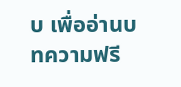บ เพื่ออ่านบทความฟรี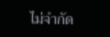ไม่จำกัด